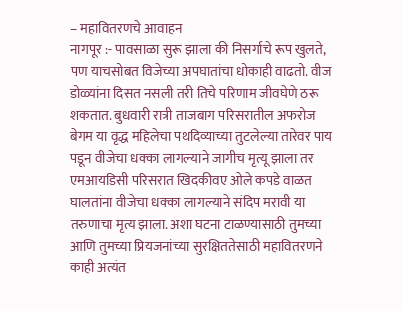– महावितरणचे आवाहन
नागपूर :- पावसाळा सुरू झाला की निसर्गाचे रूप खुलते, पण याचसोबत विजेच्या अपघातांचा धोकाही वाढतो. वीज डोळ्यांना दिसत नसली तरी तिचे परिणाम जीवघेणे ठरू शकतात. बुधवारी रात्री ताजबाग परिसरातील अफरोज बेगम या वृद्ध महिलेचा पथदिव्याच्या तुटलेल्या तारेवर पाय पडून वीजेचा धक्का लागल्याने जागीच मृत्यू झाला तर एमआयडिसी परिसरात खिदकीवए ओले कपडे वाळत घालतांना वीजेचा धक्का लागल्याने संदिप मरावी या तरुणाचा मृत्य झाला. अशा घटना टाळण्यासाठी तुमच्या आणि तुमच्या प्रियजनांच्या सुरक्षिततेसाठी महावितरणने काही अत्यंत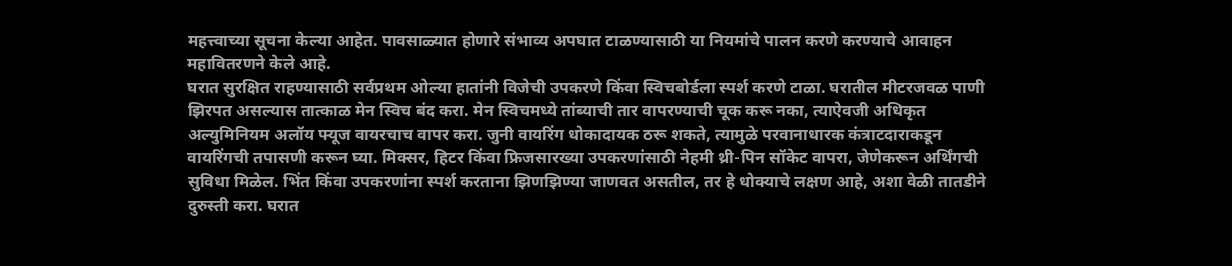महत्त्वाच्या सूचना केल्या आहेत. पावसाळ्यात होणारे संभाव्य अपघात टाळण्यासाठी या नियमांचे पालन करणे करण्याचे आवाहन महावितरणने केले आहे.
घरात सुरक्षित राहण्यासाठी सर्वप्रथम ओल्या हातांनी विजेची उपकरणे किंवा स्विचबोर्डला स्पर्श करणे टाळा. घरातील मीटरजवळ पाणी झिरपत असल्यास तात्काळ मेन स्विच बंद करा. मेन स्विचमध्ये तांब्याची तार वापरण्याची चूक करू नका, त्याऐवजी अधिकृत अल्युमिनियम अलॉय फ्यूज वायरचाच वापर करा. जुनी वायरिंग धोकादायक ठरू शकते, त्यामुळे परवानाधारक कंत्राटदाराकडून वायरिंगची तपासणी करून घ्या. मिक्सर, हिटर किंवा फ्रिजसारख्या उपकरणांसाठी नेहमी थ्री-पिन सॉकेट वापरा, जेणेकरून अर्थिंगची सुविधा मिळेल. भिंत किंवा उपकरणांना स्पर्श करताना झिणझिण्या जाणवत असतील, तर हे धोक्याचे लक्षण आहे, अशा वेळी तातडीने दुरुस्ती करा. घरात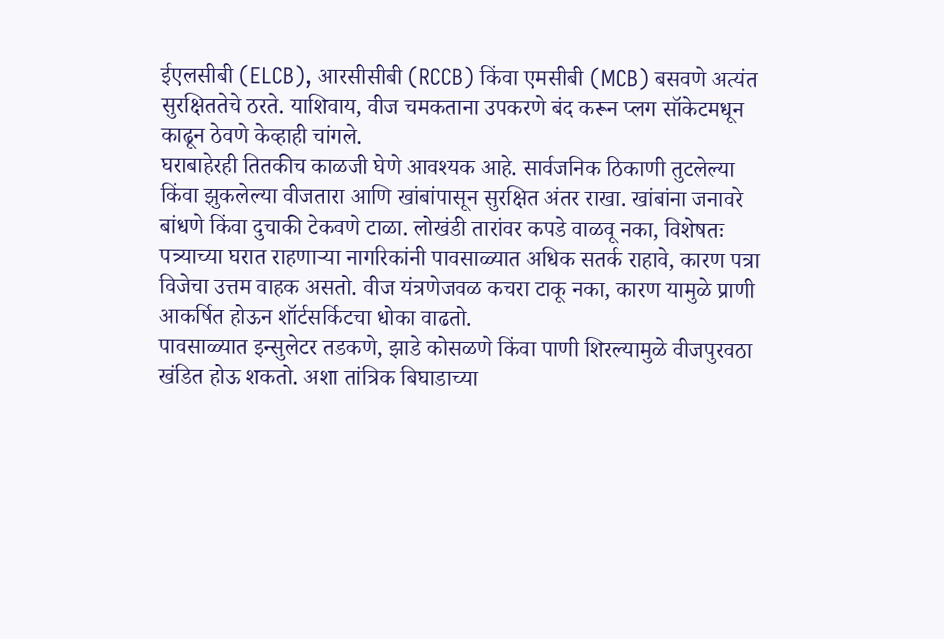ईएलसीबी (ELCB), आरसीसीबी (RCCB) किंवा एमसीबी (MCB) बसवणे अत्यंत सुरक्षिततेचे ठरते. याशिवाय, वीज चमकताना उपकरणे बंद करून प्लग सॉकेटमधून काढून ठेवणे केव्हाही चांगले.
घराबाहेरही तितकीच काळजी घेणे आवश्यक आहे. सार्वजनिक ठिकाणी तुटलेल्या किंवा झुकलेल्या वीजतारा आणि खांबांपासून सुरक्षित अंतर राखा. खांबांना जनावरे बांधणे किंवा दुचाकी टेकवणे टाळा. लोखंडी तारांवर कपडे वाळवू नका, विशेषतः पत्र्याच्या घरात राहणाऱ्या नागरिकांनी पावसाळ्यात अधिक सतर्क राहावे, कारण पत्रा विजेचा उत्तम वाहक असतो. वीज यंत्रणेजवळ कचरा टाकू नका, कारण यामुळे प्राणी आकर्षित होऊन शॉर्टसर्किटचा धोका वाढतो.
पावसाळ्यात इन्सुलेटर तडकणे, झाडे कोसळणे किंवा पाणी शिरल्यामुळे वीजपुरवठा खंडित होऊ शकतो. अशा तांत्रिक बिघाडाच्या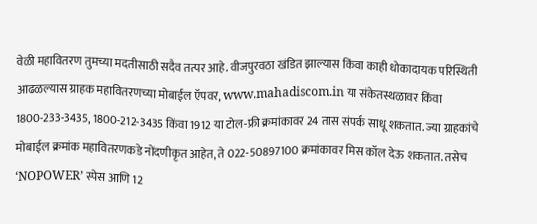वेळी महावितरण तुमच्या मदतीसाठी सदैव तत्पर आहे. वीजपुरवठा खंडित झाल्यास किंवा काही धोकादायक परिस्थिती आढळल्यास ग्राहक महावितरणच्या मोबाईल ऍपवर, www.mahadiscom.in या संकेतस्थळावर किंवा 1800-233-3435, 1800-212-3435 किंवा 1912 या टोल-फ्री क्रमांकावर 24 तास संपर्क साधू शकतात. ज्या ग्राहकांचे मोबाईल क्रमांक महावितरणकडे नोंदणीकृत आहेत, ते 022-50897100 क्रमांकावर मिस कॉल देऊ शकतात. तसेच ‘NOPOWER’ स्पेस आणि 12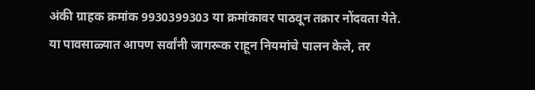अंकी ग्राहक क्रमांक 9930399303 या क्रमांकावर पाठवून तक्रार नोंदवता येते.
या पावसाळ्यात आपण सर्वांनी जागरूक राहून नियमांचे पालन केले, तर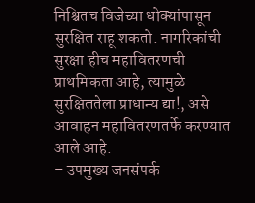निश्चितच विजेच्या धोक्यांपासून सुरक्षित राहू शकतो. नागरिकांची सुरक्षा हीच महावितरणची प्राथमिकता आहे, त्यामुळे सुरक्षिततेला प्राधान्य द्या!, असे आवाहन महावितरणतर्फे करण्यात आले आहे.
– उपमुख्य जनसंपर्क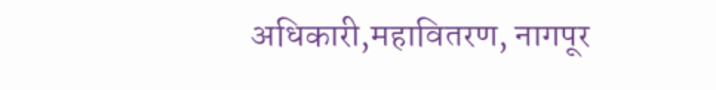अधिकारी,महावितरण, नागपूर